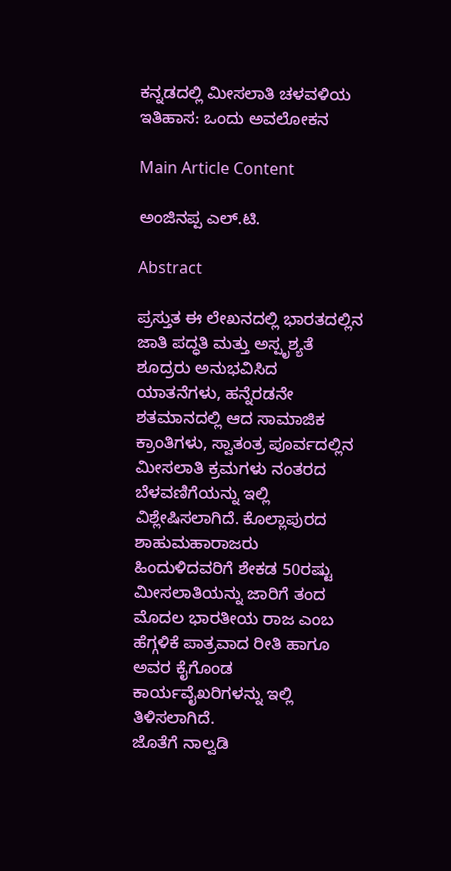ಕನ್ನಡದಲ್ಲಿ ಮೀಸಲಾತಿ ಚಳವಳಿಯ ಇತಿಹಾಸ: ಒಂದು ಅವಲೋಕನ

Main Article Content

ಅಂಜಿನಪ್ಪ ಎಲ್.ಟಿ.

Abstract

ಪ್ರಸ್ತುತ ಈ ಲೇಖನದಲ್ಲಿ ಭಾರತದಲ್ಲಿನ ಜಾತಿ ಪದ್ಧತಿ ಮತ್ತು ಅಸ್ಪೃಶ್ಯತೆ ಶೂದ್ರರು ಅನುಭವಿಸಿದ ಯಾತನೆಗಳು, ಹನ್ನೆರಡನೇ ಶತಮಾನದಲ್ಲಿ ಆದ ಸಾಮಾಜಿಕ ಕ್ರಾಂತಿಗಳು, ಸ್ವಾತಂತ್ರ ಪೂರ್ವದಲ್ಲಿನ ಮೀಸಲಾತಿ ಕ್ರಮಗಳು ನಂತರದ ಬೆಳವಣಿಗೆಯನ್ನು ಇಲ್ಲಿ ವಿಶ್ಲೇಷಿಸಲಾಗಿದೆ. ಕೊಲ್ಲಾಪುರದ ಶಾಹುಮಹಾರಾಜರು ಹಿಂದುಳಿದವರಿಗೆ ಶೇಕಡ 50ರಷ್ಟು ಮೀಸಲಾತಿಯನ್ನು ಜಾರಿಗೆ ತಂದ ಮೊದಲ ಭಾರತೀಯ ರಾಜ ಎಂಬ ಹೆಗ್ಗಳಿಕೆ ಪಾತ್ರವಾದ ರೀತಿ ಹಾಗೂ ಅವರ ಕೈಗೊಂಡ ಕಾರ್ಯವೈಖರಿಗಳನ್ನು ಇಲ್ಲಿ ತಿಳಿಸಲಾಗಿದೆ.
ಜೊತೆಗೆ ನಾಲ್ವಡಿ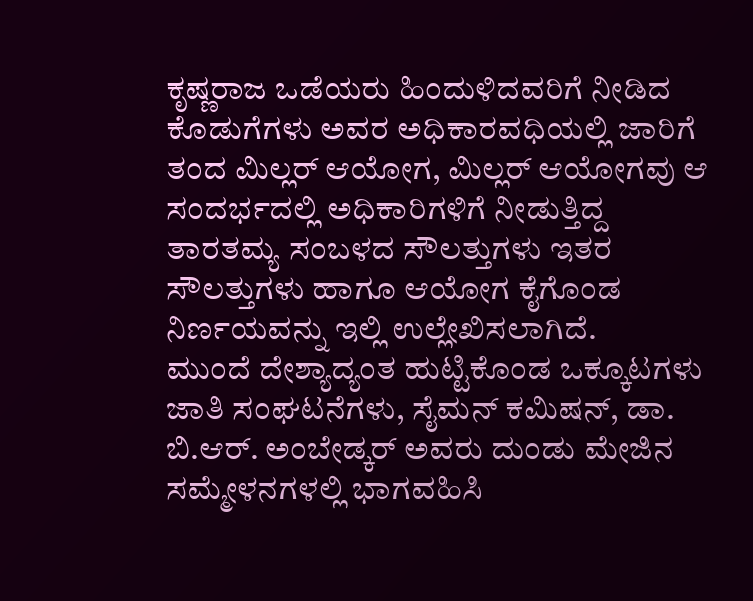ಕೃಷ್ಣರಾಜ ಒಡೆಯರು ಹಿಂದುಳಿದವರಿಗೆ ನೀಡಿದ ಕೊಡುಗೆಗಳು ಅವರ ಅಧಿಕಾರವಧಿಯಲ್ಲಿ ಜಾರಿಗೆ ತಂದ ಮಿಲ್ಲರ್ ಆಯೋಗ, ಮಿಲ್ಲರ್ ಆಯೋಗವು ಆ ಸಂದರ್ಭದಲ್ಲಿ ಅಧಿಕಾರಿಗಳಿಗೆ ನೀಡುತ್ತಿದ್ದ ತಾರತಮ್ಯ ಸಂಬಳದ ಸೌಲತ್ತುಗಳು ಇತರ ಸೌಲತ್ತುಗಳು ಹಾಗೂ ಆಯೋಗ ಕೈಗೊಂಡ ನಿರ್ಣಯವನ್ನು ಇಲ್ಲಿ ಉಲ್ಲೇಖಿಸಲಾಗಿದೆ.
ಮುಂದೆ ದೇಶ್ಯಾದ್ಯಂತ ಹುಟ್ಟಿಕೊಂಡ ಒಕ್ಕೂಟಗಳು ಜಾತಿ ಸಂಘಟನೆಗಳು, ಸೈಮನ್ ಕಮಿಷನ್, ಡಾ. ಬಿ.ಆರ್. ಅಂಬೇಡ್ಕರ್ ಅವರು ದುಂಡು ಮೇಜಿನ ಸಮ್ಮೇಳನಗಳಲ್ಲಿ ಭಾಗವಹಿಸಿ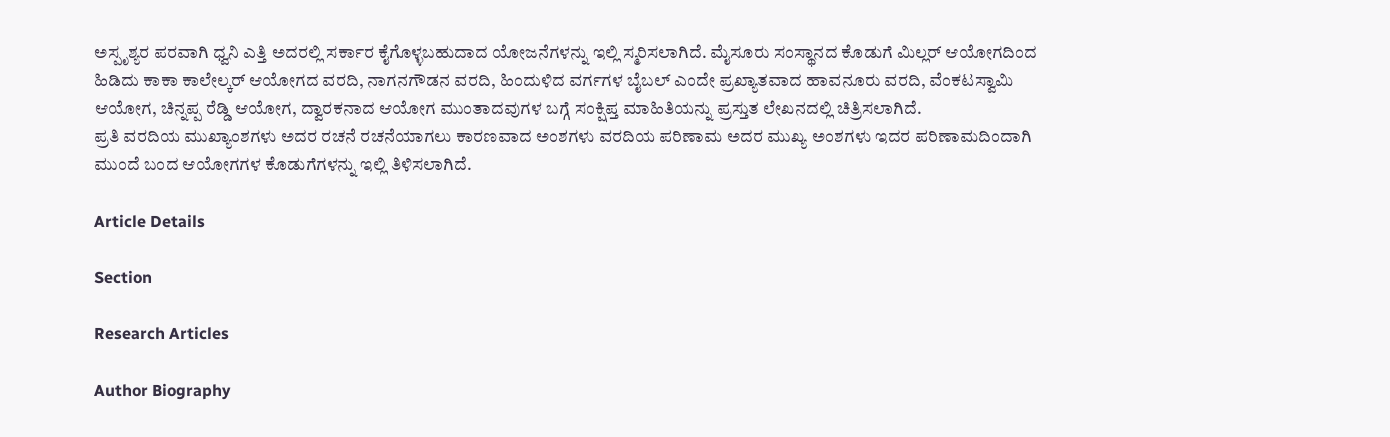ಅಸ್ಪೃಶ್ಯರ ಪರವಾಗಿ ಧ್ವನಿ ಎತ್ತಿ ಅದರಲ್ಲಿ ಸರ್ಕಾರ ಕೈಗೊಳ್ಳಬಹುದಾದ ಯೋಜನೆಗಳನ್ನು ಇಲ್ಲಿ ಸ್ಮರಿಸಲಾಗಿದೆ. ಮೈಸೂರು ಸಂಸ್ಥಾನದ ಕೊಡುಗೆ ಮಿಲ್ಲರ್ ಆಯೋಗದಿಂದ ಹಿಡಿದು ಕಾಕಾ ಕಾಲೇಲ್ಕರ್ ಆಯೋಗದ ವರದಿ, ನಾಗನಗೌಡನ ವರದಿ, ಹಿಂದುಳಿದ ವರ್ಗಗಳ ಬೈಬಲ್ ಎಂದೇ ಪ್ರಖ್ಯಾತವಾದ ಹಾವನೂರು ವರದಿ, ವೆಂಕಟಸ್ವಾಮಿ ಆಯೋಗ, ಚಿನ್ನಪ್ಪ ರೆಡ್ಡಿ ಆಯೋಗ, ದ್ವಾರಕನಾದ ಆಯೋಗ ಮುಂತಾದವುಗಳ ಬಗ್ಗೆ ಸಂಕ್ಷಿಪ್ತ ಮಾಹಿತಿಯನ್ನು ಪ್ರಸ್ತುತ ಲೇಖನದಲ್ಲಿ ಚಿತ್ರಿಸಲಾಗಿದೆ.
ಪ್ರತಿ ವರದಿಯ ಮುಖ್ಯಾಂಶಗಳು ಅದರ ರಚನೆ ರಚನೆಯಾಗಲು ಕಾರಣವಾದ ಅಂಶಗಳು ವರದಿಯ ಪರಿಣಾಮ ಅದರ ಮುಖ್ಯ ಅಂಶಗಳು ಇದರ ಪರಿಣಾಮದಿಂದಾಗಿ ಮುಂದೆ ಬಂದ ಆಯೋಗಗಳ ಕೊಡುಗೆಗಳನ್ನು ಇಲ್ಲಿ ತಿಳಿಸಲಾಗಿದೆ.

Article Details

Section

Research Articles

Author Biography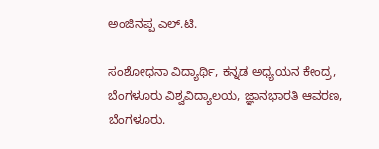ಅಂಜಿನಪ್ಪ ಎಲ್.ಟಿ.

ಸಂಶೋಧನಾ ವಿದ್ಯಾರ್ಥಿ, ಕನ್ನಡ ಅಧ್ಯಯನ ಕೇಂದ್ರ, ಬೆಂಗಳೂರು ವಿಶ್ವವಿದ್ಯಾಲಯ, ಜ್ಞಾನಭಾರತಿ ಆವರಣ, ಬೆಂಗಳೂರು.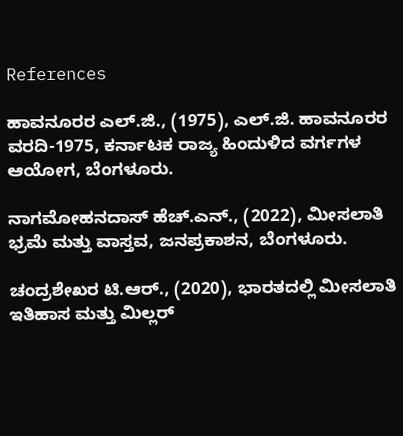References

ಹಾವನೂರರ ಎಲ್.ಜಿ., (1975), ಎಲ್.ಜಿ. ಹಾವನೂರರ ವರದಿ-1975, ಕರ್ನಾಟಕ ರಾಜ್ಯ ಹಿಂದುಳಿದ ವರ್ಗಗಳ ಆಯೋಗ, ಬೆಂಗಳೂರು.

ನಾಗಮೋಹನದಾಸ್ ಹೆಚ್.ಎನ್., (2022), ಮೀಸಲಾತಿ ಭ್ರಮೆ ಮತ್ತು ವಾಸ್ತವ, ಜನಪ್ರಕಾಶನ, ಬೆಂಗಳೂರು.

ಚಂದ್ರಶೇಖರ ಟಿ.ಆರ್., (2020), ಭಾರತದಲ್ಲಿ ಮೀಸಲಾತಿ ಇತಿಹಾಸ ಮತ್ತು ಮಿಲ್ಲರ್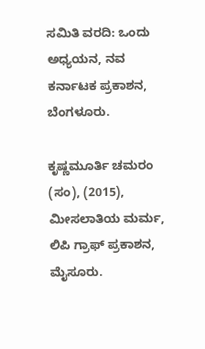ಸಮಿತಿ ವರದಿ: ಒಂದು ಅಧ್ಯಯನ, ನವ ಕರ್ನಾಟಕ ಪ್ರಕಾಶನ, ಬೆಂಗಳೂರು.

ಕೃಷ್ಣಮೂರ್ತಿ ಚಮರಂ (ಸಂ), (2015), ಮೀಸಲಾತಿಯ ಮರ್ಮ, ಲಿಪಿ ಗ್ರಾಫ್ ಪ್ರಕಾಶನ, ಮೈಸೂರು.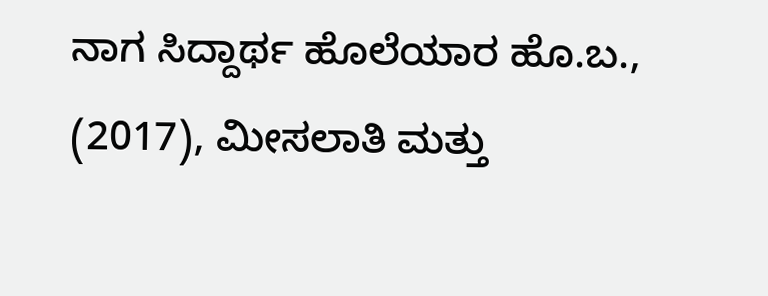ನಾಗ ಸಿದ್ದಾರ್ಥ ಹೊಲೆಯಾರ ಹೊ.ಬ., (2017), ಮೀಸಲಾತಿ ಮತ್ತು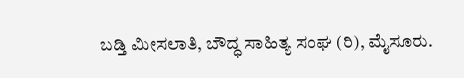ಬಡ್ತಿ ಮೀಸಲಾತಿ, ಬೌದ್ಧ ಸಾಹಿತ್ಯ ಸಂಘ (ರಿ), ಮೈಸೂರು.